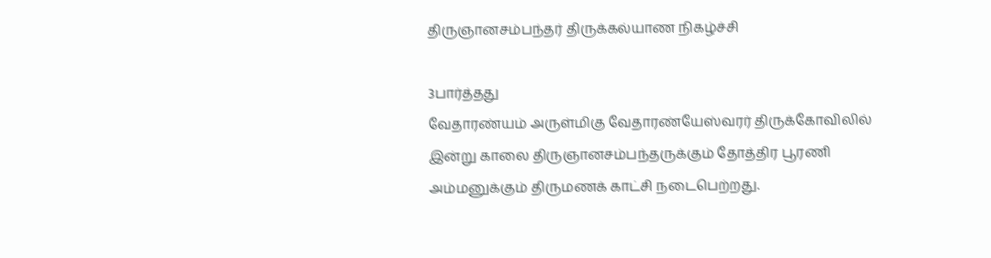திருஞானசம்பந்தர் திருக்கல்யாண நிகழ்ச்சி

3பார்த்தது
வேதாரண்யம் அருள்மிகு வேதாரண்யேஸ்வரர் திருக்கோவிலில் இன்று காலை திருஞானசம்பந்தருக்கும் தோத்திர பூரணி அம்மனுக்கும் திருமணக் காட்சி நடைபெற்றது.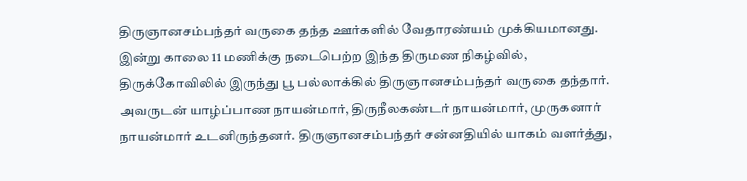திருஞானசம்பந்தர் வருகை தந்த ஊர்களில் வேதாரண்யம் முக்கியமானது. இன்று காலை 11 மணிக்கு நடைபெற்ற இந்த திருமண நிகழ்வில், திருக்கோவிலில் இருந்து பூ பல்லாக்கில் திருஞானசம்பந்தர் வருகை தந்தார். அவருடன் யாழ்ப்பாண நாயன்மார், திருநீலகண்டர் நாயன்மார், முருகனார் நாயன்மார் உடனிருந்தனர். திருஞானசம்பந்தர் சன்னதியில் யாகம் வளர்த்து,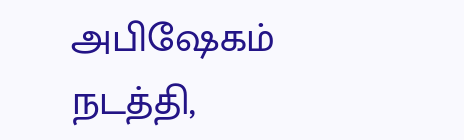அபிஷேகம் நடத்தி,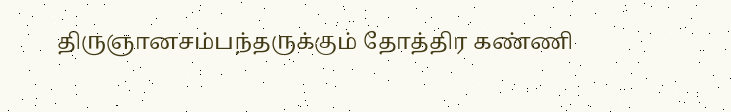திருஞானசம்பந்தருக்கும் தோத்திர கண்ணி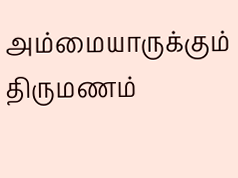அம்மையாருக்கும் திருமணம்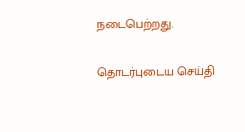நடைபெற்றது.

தொடர்புடைய செய்தி